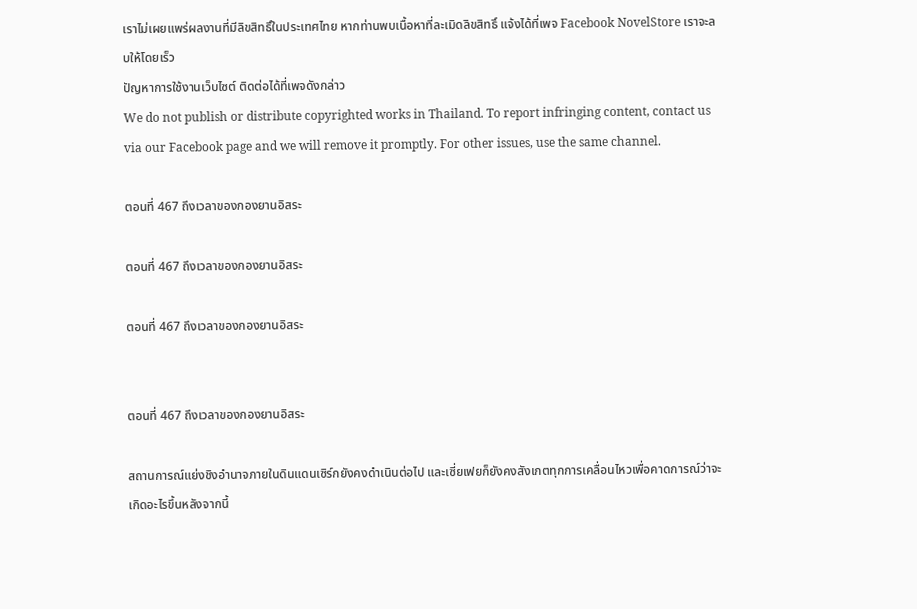เราไม่เผยแพร่ผลงานที่มีลิขสิทธิ์ในประเทศไทย หากท่านพบเนื้อหาที่ละเมิดลิขสิทธิ์ แจ้งได้ที่เพจ Facebook NovelStore เราจะลบให้โดยเร็ว
ปัญหาการใช้งานเว็บไซต์ ติดต่อได้ที่เพจดังกล่าว
We do not publish or distribute copyrighted works in Thailand. To report infringing content, contact us via our Facebook page and we will remove it promptly. For other issues, use the same channel.

ตอนที่ 467 ถึงเวลาของกองยานอิสระ

ตอนที่ 467 ถึงเวลาของกองยานอิสระ

ตอนที่ 467 ถึงเวลาของกองยานอิสระ


ตอนที่ 467 ถึงเวลาของกองยานอิสระ

สถานการณ์แย่งชิงอำนาจภายในดินแดนเซิร์กยังคงดำเนินต่อไป และเซี่ยเฟยก็ยังคงสังเกตทุกการเคลื่อนไหวเพื่อคาดการณ์ว่าจะเกิดอะไรขึ้นหลังจากนี้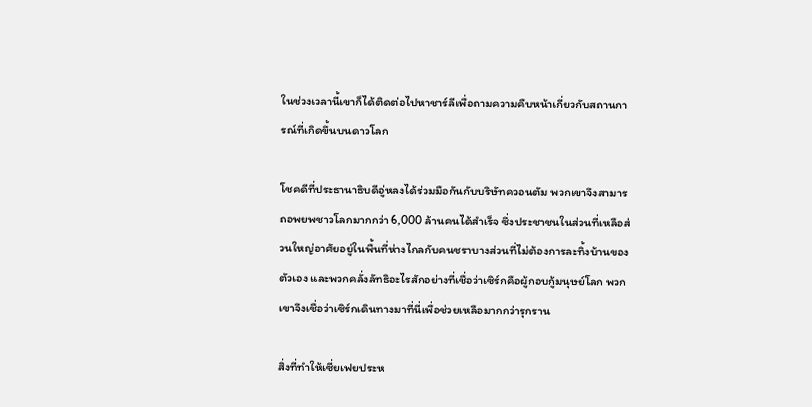ในช่วงเวลานี้เขาก็ได้ติดต่อไปหาชาร์ลีเพื่อถามความคืบหน้าเกี่ยวกับสถานการณ์ที่เกิดขึ้นบนดาวโลก

โชคดีที่ประธานาธิบดีอู่หลงได้ร่วมมือกันกับบริษัทควอนตัม พวกเขาจึงสามารถอพยพชาวโลกมากกว่า 6,000 ล้านคนได้สำเร็จ ซึ่งประชาชนในส่วนที่เหลือส่วนใหญ่อาศัยอยู่ในพื้นที่ห่างไกลกับคนชราบางส่วนที่ไม่ต้องการละทิ้งบ้านของตัวเอง และพวกคลั่งลัทธิอะไรสักอย่างที่เชื่อว่าเซิร์กคือผู้กอบกู้มนุษย์โลก พวกเขาจึงเชื่อว่าเซิร์กเดินทางมาที่นี่เพื่อช่วยเหลือมากกว่ารุกราน

สิ่งที่ทำให้เซี่ยเฟยประห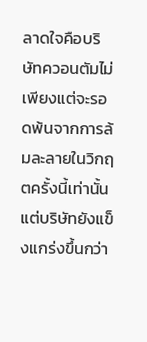ลาดใจคือบริษัทควอนตัมไม่เพียงแต่จะรอดพ้นจากการล้มละลายในวิกฤตครั้งนี้เท่านั้น แต่บริษัทยังแข็งแกร่งขึ้นกว่า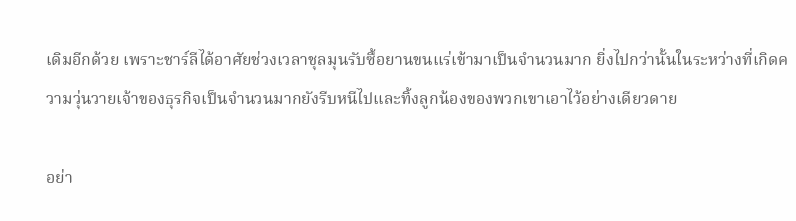เดิมอีกด้วย เพราะชาร์ลีได้อาศัยช่วงเวลาชุลมุนรับซื้อยานขนแร่เข้ามาเป็นจำนวนมาก ยิ่งไปกว่านั้นในระหว่างที่เกิดความวุ่นวายเจ้าของธุรกิจเป็นจำนวนมากยังรีบหนีไปและทิ้งลูกน้องของพวกเขาเอาไว้อย่างเดียวดาย

อย่า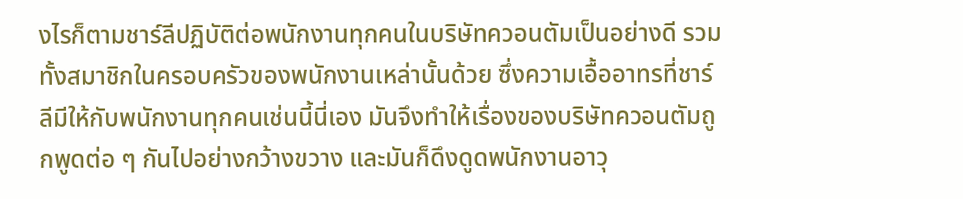งไรก็ตามชาร์ลีปฏิบัติต่อพนักงานทุกคนในบริษัทควอนตัมเป็นอย่างดี รวมทั้งสมาชิกในครอบครัวของพนักงานเหล่านั้นด้วย ซึ่งความเอื้ออาทรที่ชาร์ลีมีให้กับพนักงานทุกคนเช่นนี้นี่เอง มันจึงทำให้เรื่องของบริษัทควอนตัมถูกพูดต่อ ๆ กันไปอย่างกว้างขวาง และมันก็ดึงดูดพนักงานอาวุ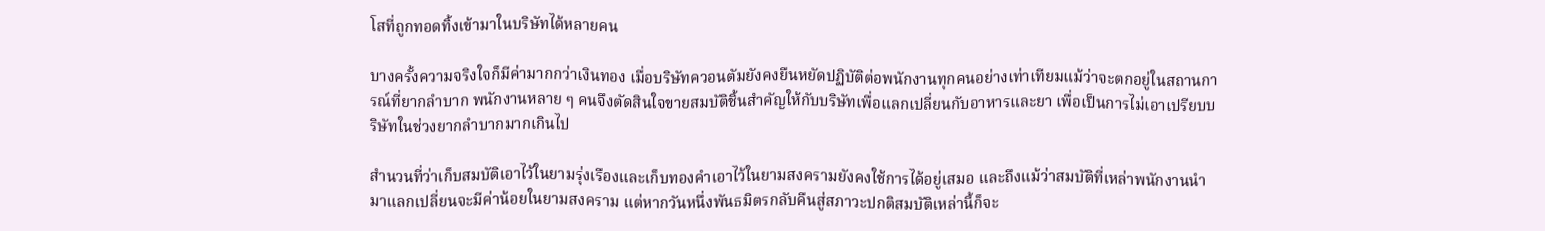โสที่ถูกทอดทิ้งเข้ามาในบริษัทได้หลายคน

บางครั้งความจริงใจก็มีค่ามากกว่าเงินทอง เมื่อบริษัทควอนตัมยังคงยืนหยัดปฏิบัติต่อพนักงานทุกคนอย่างเท่าเทียมแม้ว่าจะตกอยู่ในสถานการณ์ที่ยากลำบาก พนักงานหลาย ๆ คนจึงตัดสินใจขายสมบัติชิ้นสำคัญให้กับบริษัทเพื่อแลกเปลี่ยนกับอาหารและยา เพื่อเป็นการไม่เอาเปรียบบริษัทในช่วงยากลำบากมากเกินไป

สำนวนที่ว่าเก็บสมบัติเอาไว้ในยามรุ่งเรืองและเก็บทองคำเอาไว้ในยามสงครามยังคงใช้การได้อยู่เสมอ และถึงแม้ว่าสมบัติที่เหล่าพนักงานนำมาแลกเปลี่ยนจะมีค่าน้อยในยามสงคราม แต่หากวันหนึ่งพันธมิตรกลับคืนสู่สภาวะปกติสมบัติเหล่านี้ก็จะ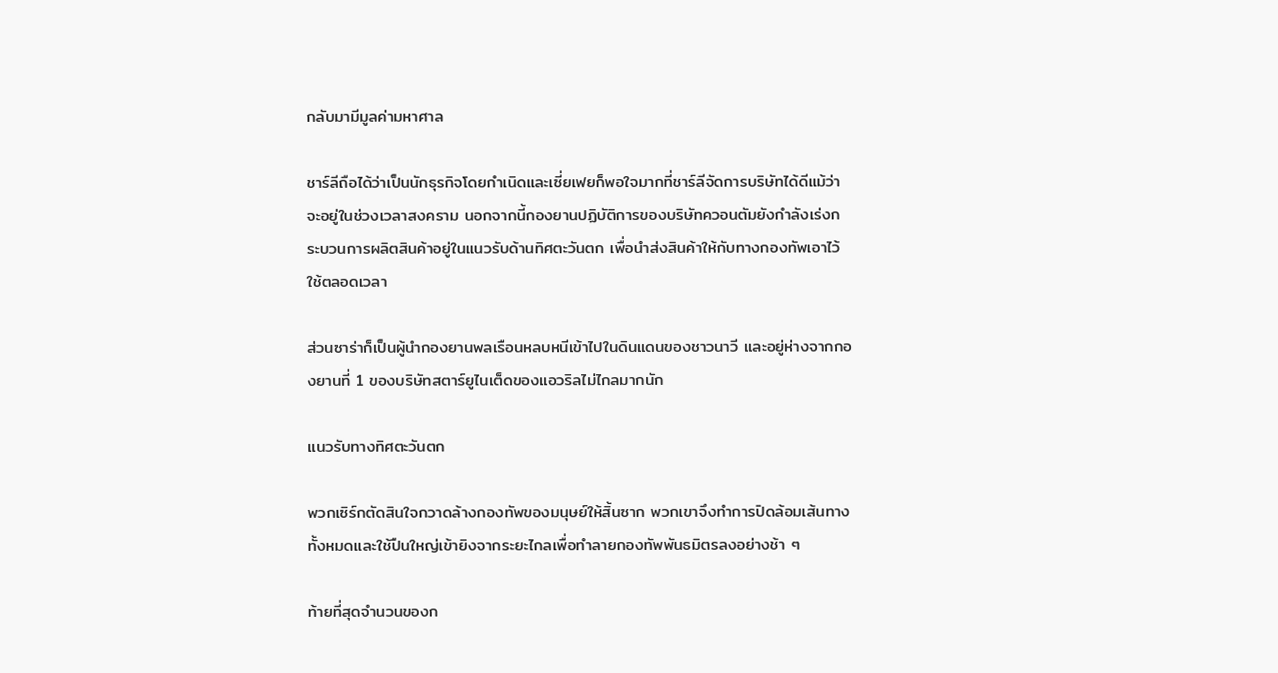กลับมามีมูลค่ามหาศาล

ชาร์ลีถือได้ว่าเป็นนักธุรกิจโดยกำเนิดและเซี่ยเฟยก็พอใจมากที่ชาร์ลีจัดการบริษัทได้ดีแม้ว่าจะอยู่ในช่วงเวลาสงคราม นอกจากนี้กองยานปฏิบัติการของบริษัทควอนตัมยังกำลังเร่งกระบวนการผลิตสินค้าอยู่ในแนวรับด้านทิศตะวันตก เพื่อนำส่งสินค้าให้กับทางกองทัพเอาไว้ใช้ตลอดเวลา

ส่วนซาร่าก็เป็นผู้นำกองยานพลเรือนหลบหนีเข้าไปในดินแดนของชาวนาวี และอยู่ห่างจากกองยานที่ 1 ของบริษัทสตาร์ยูไนเต็ดของแอวริลไม่ไกลมากนัก

แนวรับทางทิศตะวันตก

พวกเซิร์กตัดสินใจกวาดล้างกองทัพของมนุษย์ให้สิ้นซาก พวกเขาจึงทำการปิดล้อมเส้นทางทั้งหมดและใช้ปืนใหญ่เข้ายิงจากระยะไกลเพื่อทำลายกองทัพพันธมิตรลงอย่างช้า ๆ

ท้ายที่สุดจำนวนของก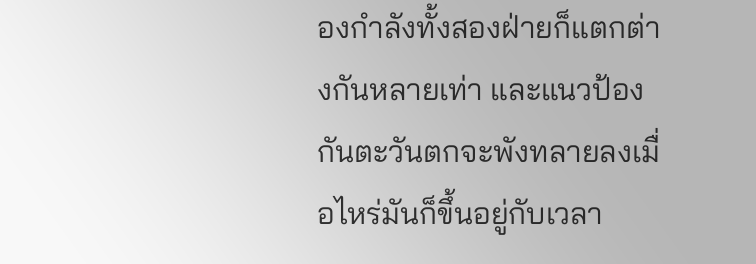องกำลังทั้งสองฝ่ายก็แตกต่างกันหลายเท่า และแนวป้องกันตะวันตกจะพังทลายลงเมื่อไหร่มันก็ขึ้นอยู่กับเวลา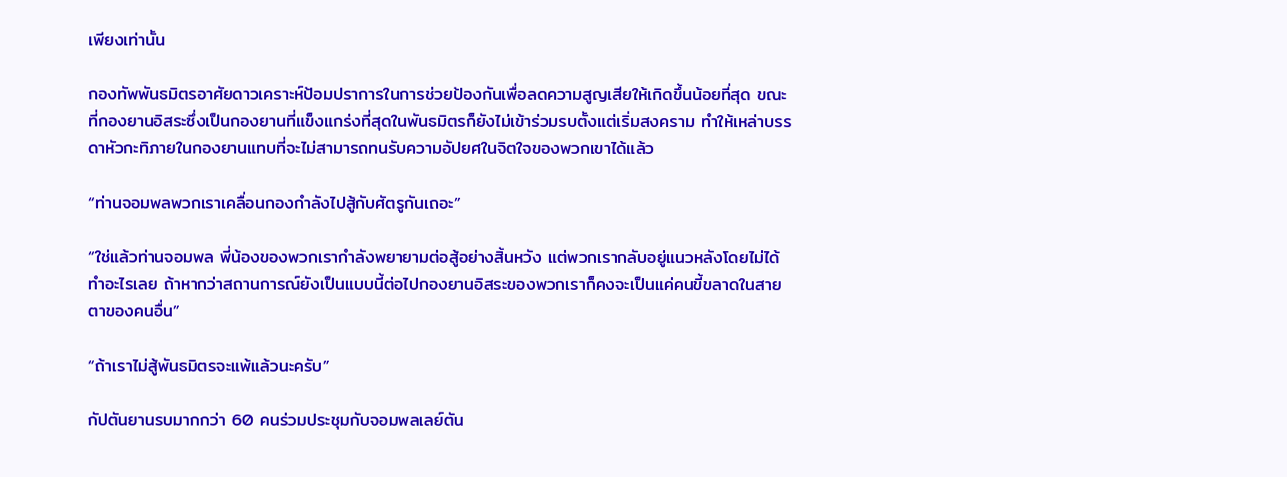เพียงเท่านั้น

กองทัพพันธมิตรอาศัยดาวเคราะห์ป้อมปราการในการช่วยป้องกันเพื่อลดความสูญเสียให้เกิดขึ้นน้อยที่สุด ขณะที่กองยานอิสระซึ่งเป็นกองยานที่แข็งแกร่งที่สุดในพันธมิตรก็ยังไม่เข้าร่วมรบตั้งแต่เริ่มสงคราม ทำให้เหล่าบรรดาหัวกะทิภายในกองยานแทบที่จะไม่สามารถทนรับความอัปยศในจิตใจของพวกเขาได้แล้ว

“ท่านจอมพลพวกเราเคลื่อนกองกำลังไปสู้กับศัตรูกันเถอะ”

“ใช่แล้วท่านจอมพล พี่น้องของพวกเรากำลังพยายามต่อสู้อย่างสิ้นหวัง แต่พวกเรากลับอยู่แนวหลังโดยไม่ได้ทำอะไรเลย ถ้าหากว่าสถานการณ์ยังเป็นแบบนี้ต่อไปกองยานอิสระของพวกเราก็คงจะเป็นแค่คนขี้ขลาดในสายตาของคนอื่น”

“ถ้าเราไม่สู้พันธมิตรจะแพ้แล้วนะครับ”

กัปตันยานรบมากกว่า 60 คนร่วมประชุมกับจอมพลเลย์ตัน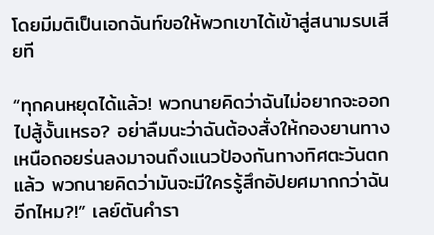โดยมีมติเป็นเอกฉันท์ขอให้พวกเขาได้เข้าสู่สนามรบเสียที

“ทุกคนหยุดได้แล้ว! พวกนายคิดว่าฉันไม่อยากจะออกไปสู้งั้นเหรอ? อย่าลืมนะว่าฉันต้องสั่งให้กองยานทางเหนือถอยร่นลงมาจนถึงแนวป้องกันทางทิศตะวันตกแล้ว พวกนายคิดว่ามันจะมีใครรู้สึกอัปยศมากกว่าฉันอีกไหม?!” เลย์ตันคำรา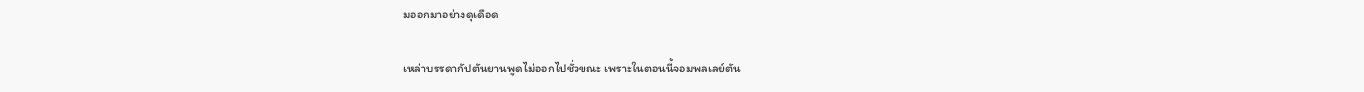มออกมาอย่างดุเดือด

เหล่าบรรดากัปตันยานพูดไม่ออกไปชั่วขณะ เพราะในตอนนี้จอมพลเลย์ตัน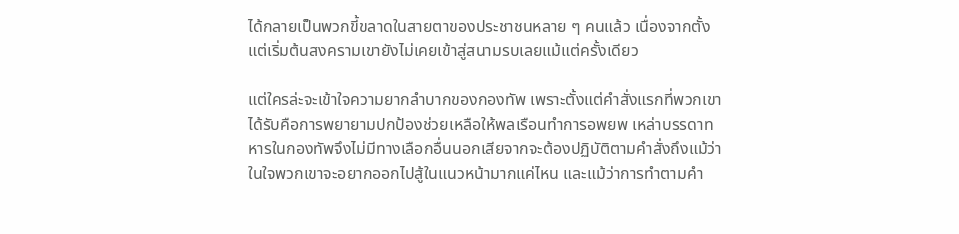ได้กลายเป็นพวกขี้ขลาดในสายตาของประชาชนหลาย ๆ คนแล้ว เนื่องจากตั้งแต่เริ่มต้นสงครามเขายังไม่เคยเข้าสู่สนามรบเลยแม้แต่ครั้งเดียว

แต่ใครล่ะจะเข้าใจความยากลำบากของกองทัพ เพราะตั้งแต่คำสั่งแรกที่พวกเขาได้รับคือการพยายามปกป้องช่วยเหลือให้พลเรือนทำการอพยพ เหล่าบรรดาทหารในกองทัพจึงไม่มีทางเลือกอื่นนอกเสียจากจะต้องปฏิบัติตามคำสั่งถึงแม้ว่าในใจพวกเขาจะอยากออกไปสู้ในแนวหน้ามากแค่ไหน และแม้ว่าการทำตามคำ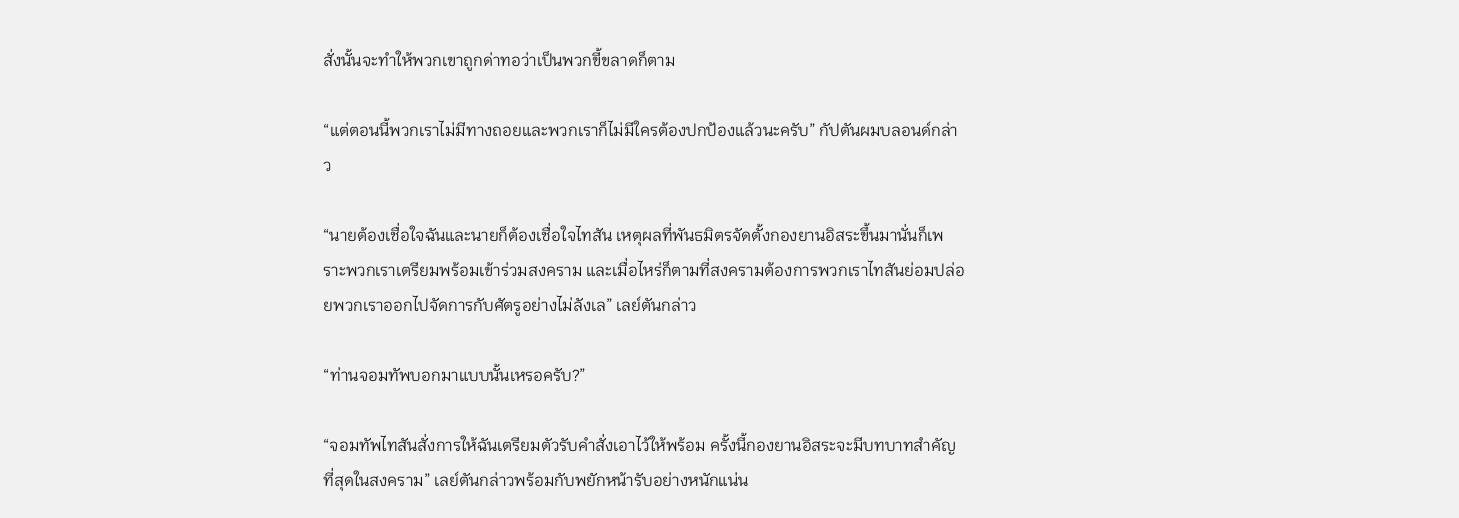สั่งนั้นจะทำให้พวกเขาถูกด่าทอว่าเป็นพวกขี้ขลาดก็ตาม

“แต่ตอนนี้พวกเราไม่มีทางถอยและพวกเราก็ไม่มีใครต้องปกป้องแล้วนะครับ” กัปตันผมบลอนด์กล่าว

“นายต้องเชื่อใจฉันและนายก็ต้องเชื่อใจไทสัน เหตุผลที่พันธมิตรจัดตั้งกองยานอิสระขึ้นมานั่นก็เพราะพวกเราเตรียมพร้อมเข้าร่วมสงคราม และเมื่อไหร่ก็ตามที่สงครามต้องการพวกเราไทสันย่อมปล่อยพวกเราออกไปจัดการกับศัตรูอย่างไม่ลังเล” เลย์ตันกล่าว

“ท่านจอมทัพบอกมาแบบนั้นเหรอครับ?”

“จอมทัพไทสันสั่งการให้ฉันเตรียมตัวรับคำสั่งเอาไว้ให้พร้อม ครั้งนี้กองยานอิสระจะมีบทบาทสำคัญที่สุดในสงคราม” เลย์ตันกล่าวพร้อมกับพยักหน้ารับอย่างหนักแน่น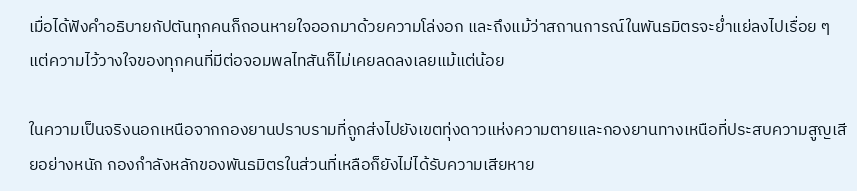เมื่อได้ฟังคำอธิบายกัปตันทุกคนก็ถอนหายใจออกมาด้วยความโล่งอก และถึงแม้ว่าสถานการณ์ในพันธมิตรจะย่ำแย่ลงไปเรื่อย ๆ แต่ความไว้วางใจของทุกคนที่มีต่อจอมพลไทสันก็ไม่เคยลดลงเลยแม้แต่น้อย

ในความเป็นจริงนอกเหนือจากกองยานปราบรามที่ถูกส่งไปยังเขตทุ่งดาวแห่งความตายและกองยานทางเหนือที่ประสบความสูญเสียอย่างหนัก กองกำลังหลักของพันธมิตรในส่วนที่เหลือก็ยังไม่ได้รับความเสียหาย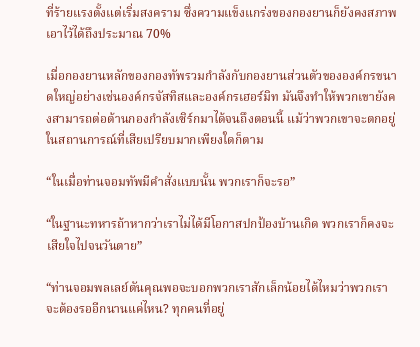ที่ร้ายแรงตั้งแต่เริ่มสงคราม ซึ่งความแข็งแกร่งของกองยานก็ยังคงสภาพเอาไว้ได้ถึงประมาณ 70%

เมื่อกองยานหลักของกองทัพรวมกำลังกับกองยานส่วนตัวขององค์กรขนาดใหญ่อย่างเช่นองค์กรจัสทิสและองค์กรเฮอร์มิท มันจึงทำให้พวกเขายังคงสามารถต่อต้านกองกำลังเซิร์กมาได้จนถึงตอนนี้ แม้ว่าพวกเขาจะตกอยู่ในสถานการณ์ที่เสียเปรียบมากเพียงใดก็ตาม

“ในเมื่อท่านจอมทัพมีคำสั่งแบบนั้น พวกเราก็จะรอ”

“ในฐานะทหารถ้าหากว่าเราไม่ได้มีโอกาสปกป้องบ้านเกิด พวกเราก็คงจะเสียใจไปจนวันตาย”

“ท่านจอมพลเลย์ตันคุณพอจะบอกพวกเราสักเล็กน้อยได้ไหมว่าพวกเราจะต้องรออีกนานแค่ไหน? ทุกคนที่อยู่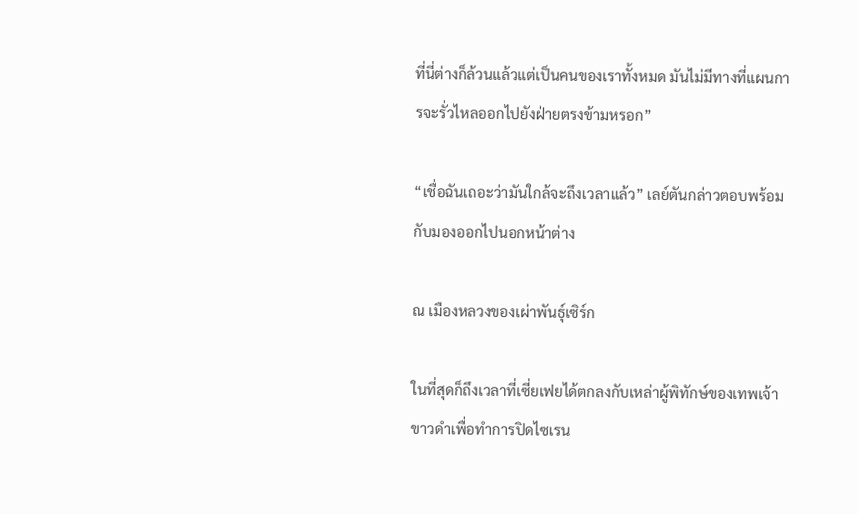ที่นี่ต่างก็ล้วนแล้วแต่เป็นคนของเราทั้งหมด มันไม่มีทางที่แผนการจะรั่วไหลออกไปยังฝ่ายตรงข้ามหรอก”

“เชื่อฉันเถอะว่ามันใกล้จะถึงเวลาแล้ว” เลย์ตันกล่าวตอบพร้อมกับมองออกไปนอกหน้าต่าง

ณ เมืองหลวงของเผ่าพันธุ์เซิร์ก

ในที่สุดก็ถึงเวลาที่เซี่ยเฟยได้ตกลงกับเหล่าผู้พิทักษ์ของเทพเจ้าขาวดำเพื่อทำการปิดไซเรน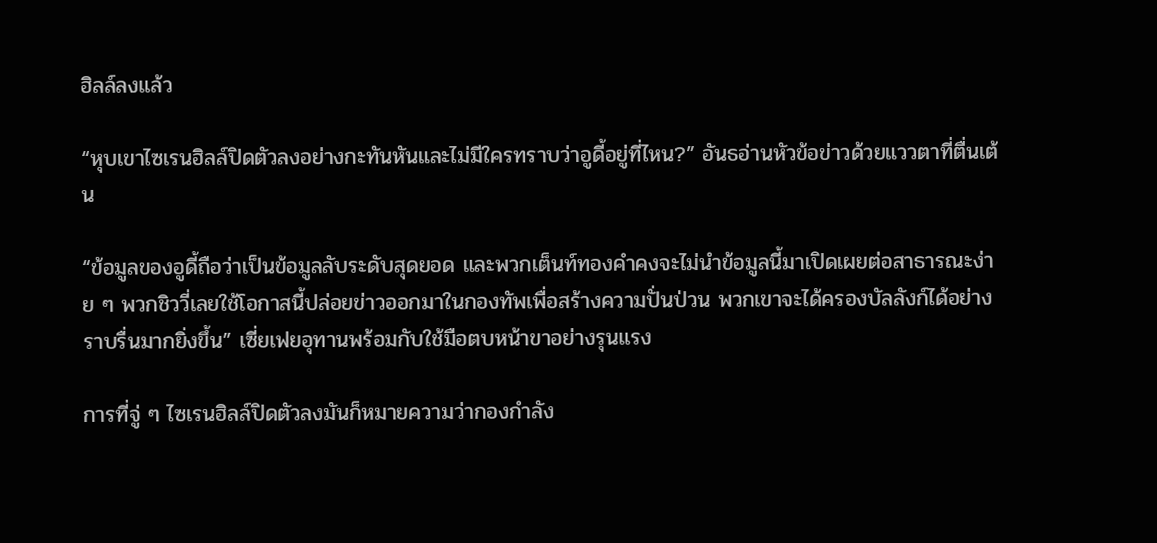ฮิลล์ลงแล้ว

“หุบเขาไซเรนฮิลล์ปิดตัวลงอย่างกะทันหันและไม่มีใครทราบว่าอูดี้อยู่ที่ไหน?” อันธอ่านหัวข้อข่าวด้วยแววตาที่ตื่นเต้น

“ข้อมูลของอูดี้ถือว่าเป็นข้อมูลลับระดับสุดยอด และพวกเต็นท์ทองคำคงจะไม่นำข้อมูลนี้มาเปิดเผยต่อสาธารณะง่าย ๆ พวกชิววี่เลยใช้โอกาสนี้ปล่อยข่าวออกมาในกองทัพเพื่อสร้างความปั่นป่วน พวกเขาจะได้ครองบัลลังก์ได้อย่างราบรื่นมากยิ่งขึ้น” เซี่ยเฟยอุทานพร้อมกับใช้มือตบหน้าขาอย่างรุนแรง

การที่จู่ ๆ ไซเรนฮิลล์ปิดตัวลงมันก็หมายความว่ากองกำลัง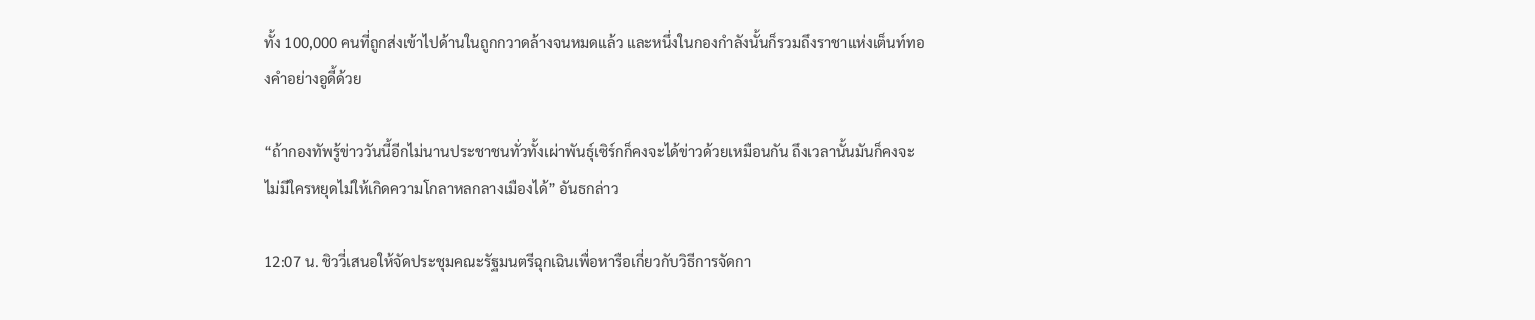ทั้ง 100,000 คนที่ถูกส่งเข้าไปด้านในถูกกวาดล้างจนหมดแล้ว และหนึ่งในกองกำลังนั้นก็รวมถึงราชาแห่งเต็นท์ทองคำอย่างอูดี้ด้วย

“ถ้ากองทัพรู้ข่าววันนี้อีกไม่นานประชาชนทั่วทั้งเผ่าพันธุ์เซิร์กก็คงจะได้ข่าวด้วยเหมือนกัน ถึงเวลานั้นมันก็คงจะไม่มีใครหยุดไม่ให้เกิดความโกลาหลกลางเมืองได้” อันธกล่าว

12:07 น. ชิววี่เสนอให้จัดประชุมคณะรัฐมนตรีฉุกเฉินเพื่อหารือเกี่ยวกับวิธีการจัดกา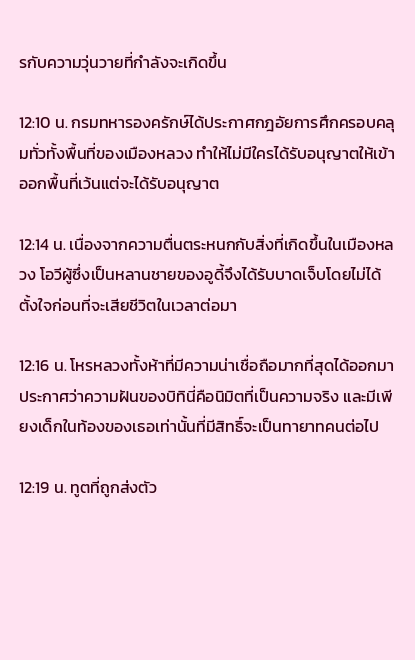รกับความวุ่นวายที่กำลังจะเกิดขึ้น

12:10 น. กรมทหารองครักษ์ได้ประกาศกฎอัยการศึกครอบคลุมทั่วทั้งพื้นที่ของเมืองหลวง ทำให้ไม่มีใครได้รับอนุญาตให้เข้าออกพื้นที่เว้นแต่จะได้รับอนุญาต

12:14 น. เนื่องจากความตื่นตระหนกกับสิ่งที่เกิดขึ้นในเมืองหลวง โอวีผู้ซึ่งเป็นหลานชายของอูดี้จึงได้รับบาดเจ็บโดยไม่ได้ตั้งใจก่อนที่จะเสียชีวิตในเวลาต่อมา

12:16 น. โหรหลวงทั้งห้าที่มีความน่าเชื่อถือมากที่สุดได้ออกมาประกาศว่าความฝันของบิทินี่คือนิมิตที่เป็นความจริง และมีเพียงเด็กในท้องของเธอเท่านั้นที่มีสิทธิ์จะเป็นทายาทคนต่อไป

12:19 น. ทูตที่ถูกส่งตัว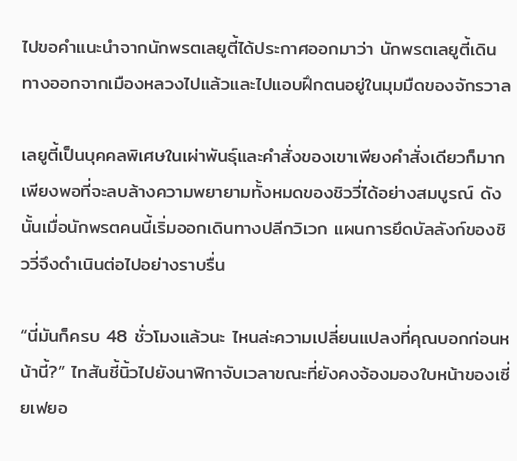ไปขอคำแนะนำจากนักพรตเลยูตี้ได้ประกาศออกมาว่า นักพรตเลยูตี้เดินทางออกจากเมืองหลวงไปแล้วและไปแอบฝึกตนอยู่ในมุมมืดของจักรวาล

เลยูตี้เป็นบุคคลพิเศษในเผ่าพันธุ์และคำสั่งของเขาเพียงคำสั่งเดียวก็มากเพียงพอที่จะลบล้างความพยายามทั้งหมดของชิววี่ได้อย่างสมบูรณ์ ดังนั้นเมื่อนักพรตคนนี้เริ่มออกเดินทางปลีกวิเวก แผนการยึดบัลลังก์ของชิววี่จึงดำเนินต่อไปอย่างราบรื่น

“นี่มันก็ครบ 48 ชั่วโมงแล้วนะ ไหนล่ะความเปลี่ยนแปลงที่คุณบอกก่อนหน้านี้?” ไทสันชี้นิ้วไปยังนาฬิกาจับเวลาขณะที่ยังคงจ้องมองใบหน้าของเซี่ยเฟยอ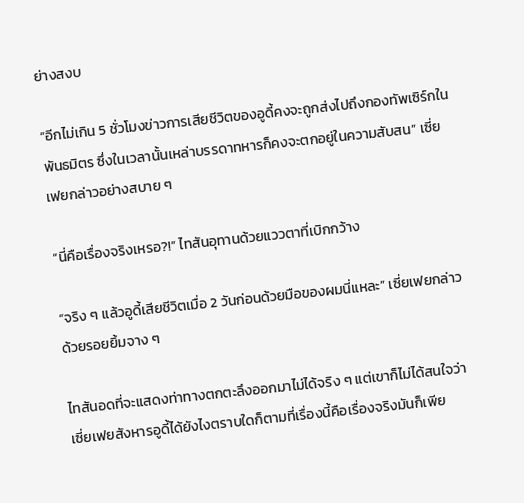ย่างสงบ

“อีกไม่เกิน 5 ชั่วโมงข่าวการเสียชีวิตของอูดี้คงจะถูกส่งไปถึงกองทัพเซิร์กในพันธมิตร ซึ่งในเวลานั้นเหล่าบรรดาทหารก็คงจะตกอยู่ในความสับสน” เซี่ยเฟยกล่าวอย่างสบาย ๆ

“นี่คือเรื่องจริงเหรอ?!” ไทสันอุทานด้วยแววตาที่เบิกกว้าง

“จริง ๆ แล้วอูดี้เสียชีวิตเมื่อ 2 วันก่อนด้วยมือของผมนี่แหละ” เซี่ยเฟยกล่าวด้วยรอยยิ้มจาง ๆ

ไทสันอดที่จะแสดงท่าทางตกตะลึงออกมาไม่ได้จริง ๆ แต่เขาก็ไม่ได้สนใจว่าเซี่ยเฟยสังหารอูดี้ได้ยังไงตราบใดก็ตามที่เรื่องนี้คือเรื่องจริงมันก็เพีย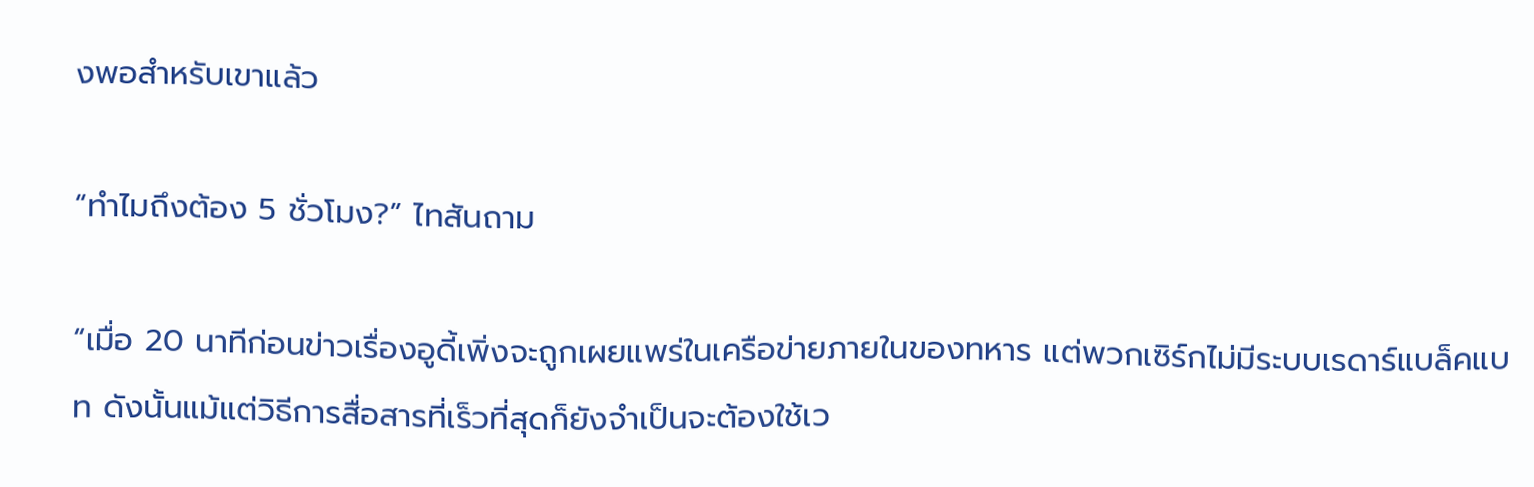งพอสำหรับเขาแล้ว

“ทำไมถึงต้อง 5 ชั่วโมง?” ไทสันถาม

“เมื่อ 20 นาทีก่อนข่าวเรื่องอูดี้เพิ่งจะถูกเผยแพร่ในเครือข่ายภายในของทหาร แต่พวกเซิร์กไม่มีระบบเรดาร์แบล็คแบท ดังนั้นแม้แต่วิธีการสื่อสารที่เร็วที่สุดก็ยังจำเป็นจะต้องใช้เว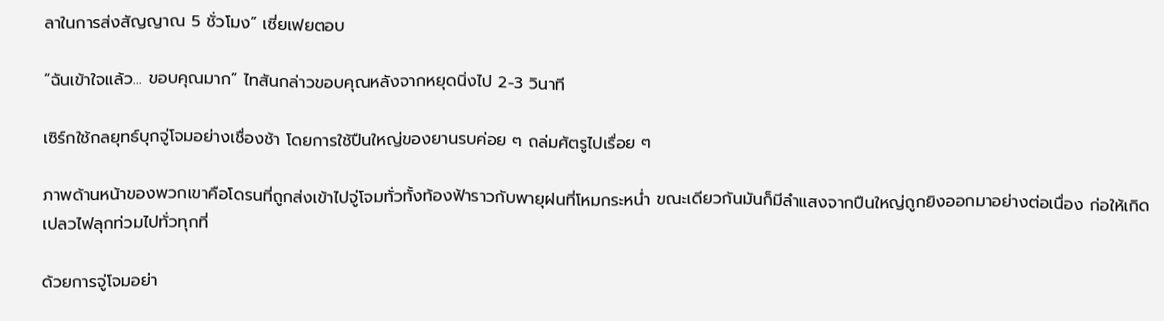ลาในการส่งสัญญาณ 5 ชั่วโมง” เซี่ยเฟยตอบ

“ฉันเข้าใจแล้ว... ขอบคุณมาก” ไทสันกล่าวขอบคุณหลังจากหยุดนิ่งไป 2-3 วินาที

เซิร์กใช้กลยุทธ์บุกจู่โจมอย่างเชื่องช้า โดยการใช้ปืนใหญ่ของยานรบค่อย ๆ ถล่มศัตรูไปเรื่อย ๆ

ภาพด้านหน้าของพวกเขาคือโดรนที่ถูกส่งเข้าไปจู่โจมทั่วทั้งท้องฟ้าราวกับพายุฝนที่โหมกระหน่ำ ขณะเดียวกันมันก็มีลำแสงจากปืนใหญ่ถูกยิงออกมาอย่างต่อเนื่อง ก่อให้เกิดเปลวไฟลุกท่วมไปทั่วทุกที่

ด้วยการจู่โจมอย่า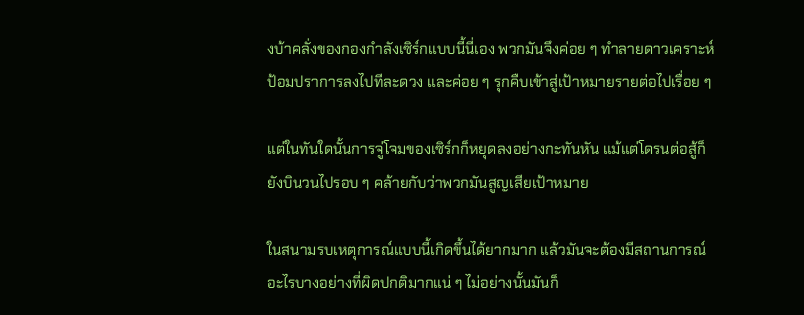งบ้าคลั่งของกองกำลังเซิร์กแบบนี้นี่เอง พวกมันจึงค่อย ๆ ทำลายดาวเคราะห์ป้อมปราการลงไปทีละดวง และค่อย ๆ รุกคืบเข้าสู่เป้าหมายรายต่อไปเรื่อย ๆ

แต่ในทันใดนั้นการจู่โจมของเซิร์กก็หยุดลงอย่างกะทันหัน แม้แต่โดรนต่อสู้ก็ยังบินวนไปรอบ ๆ คล้ายกับว่าพวกมันสูญเสียเป้าหมาย

ในสนามรบเหตุการณ์แบบนี้เกิดขึ้นได้ยากมาก แล้วมันจะต้องมีสถานการณ์อะไรบางอย่างที่ผิดปกติมากแน่ ๆ ไม่อย่างนั้นมันก็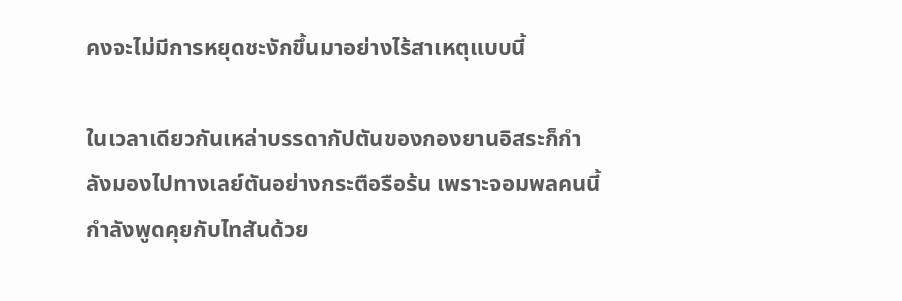คงจะไม่มีการหยุดชะงักขึ้นมาอย่างไร้สาเหตุแบบนี้

ในเวลาเดียวกันเหล่าบรรดากัปตันของกองยานอิสระก็กำลังมองไปทางเลย์ตันอย่างกระตือรือร้น เพราะจอมพลคนนี้กำลังพูดคุยกับไทสันด้วย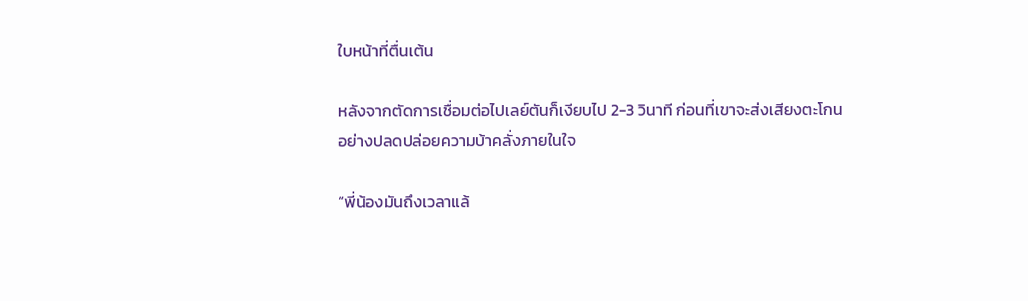ใบหน้าที่ตื่นเต้น

หลังจากตัดการเชื่อมต่อไปเลย์ตันก็เงียบไป 2-3 วินาที ก่อนที่เขาจะส่งเสียงตะโกนอย่างปลดปล่อยความบ้าคลั่งภายในใจ

“พี่น้องมันถึงเวลาแล้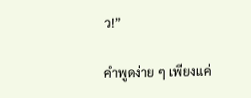ว!”

คำพูดง่าย ๆ เพียงแค่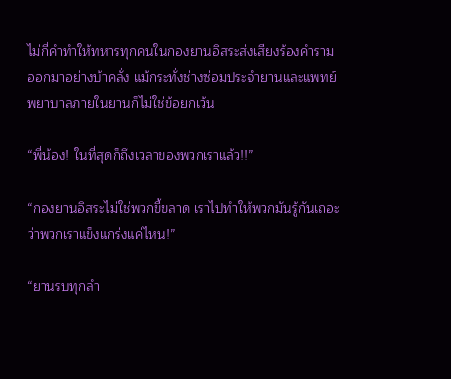ไม่กี่คำทำให้ทหารทุกคนในกองยานอิสระส่งเสียงร้องคำรามออกมาอย่างบ้าคลั่ง แม้กระทั่งช่างซ่อมประจำยานและแพทย์พยาบาลภายในยานก็ไม่ใช่ข้อยกเว้น

“พี่น้อง! ในที่สุดก็ถึงเวลาของพวกเราแล้ว!!”

“กองยานอิสระไม่ใช่พวกขี้ขลาด เราไปทำให้พวกมันรู้กันเถอะว่าพวกเราแข็งแกร่งแค่ไหน!”

“ยานรบทุกลำ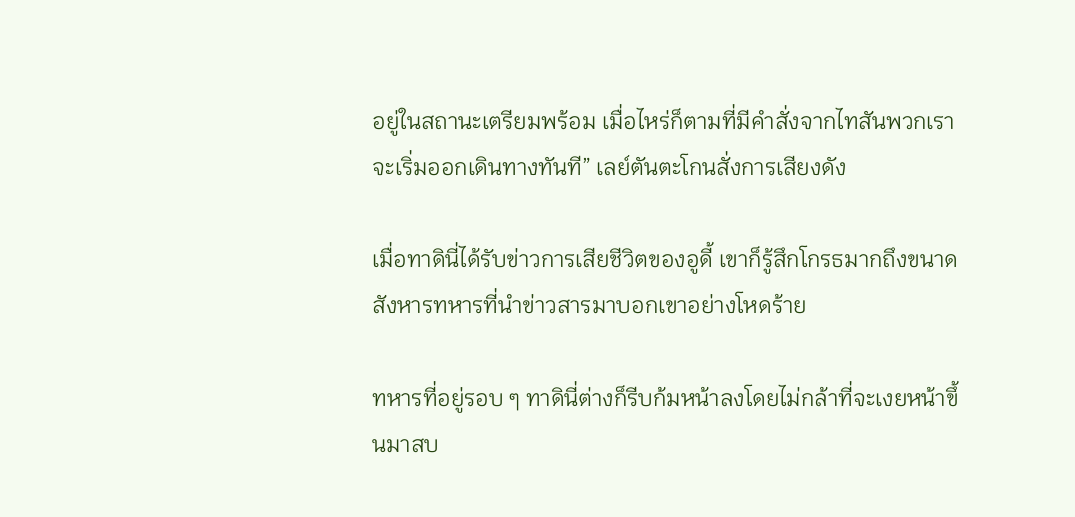อยู่ในสถานะเตรียมพร้อม เมื่อไหร่ก็ตามที่มีคำสั่งจากไทสันพวกเราจะเริ่มออกเดินทางทันที” เลย์ตันตะโกนสั่งการเสียงดัง

เมื่อทาดินี่ได้รับข่าวการเสียชีวิตของอูดี้ เขาก็รู้สึกโกรธมากถึงขนาดสังหารทหารที่นำข่าวสารมาบอกเขาอย่างโหดร้าย

ทหารที่อยู่รอบ ๆ ทาดินี่ต่างก็รีบก้มหน้าลงโดยไม่กล้าที่จะเงยหน้าขึ้นมาสบ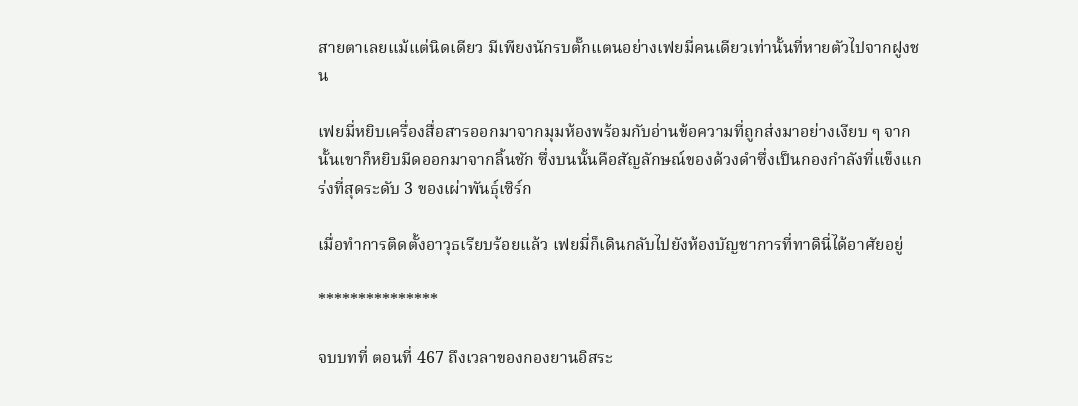สายตาเลยแม้แต่นิดเดียว มีเพียงนักรบตั๊กแตนอย่างเฟยมี่คนเดียวเท่านั้นที่หายตัวไปจากฝูงชน

เฟยมี่หยิบเครื่องสื่อสารออกมาจากมุมห้องพร้อมกับอ่านข้อความที่ถูกส่งมาอย่างเงียบ ๆ จากนั้นเขาก็หยิบมีดออกมาจากลิ้นชัก ซึ่งบนนั้นคือสัญลักษณ์ของด้วงดำซึ่งเป็นกองกำลังที่แข็งแกร่งที่สุดระดับ 3 ของเผ่าพันธุ์เซิร์ก

เมื่อทำการติดตั้งอาวุธเรียบร้อยแล้ว เฟยมี่ก็เดินกลับไปยังห้องบัญชาการที่ทาดินี่ได้อาศัยอยู่

***************

จบบทที่ ตอนที่ 467 ถึงเวลาของกองยานอิสระ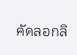คัดลอกลิ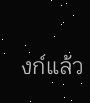งก์แล้ว